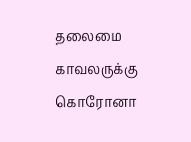தலைமை காவலருக்கு கொரோனா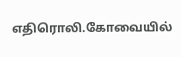எதிரொலி.கோவையில்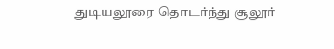துடியலூரை தொடர்ந்து சூலூர்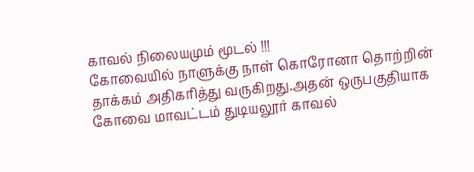காவல் நிலையமும் மூடல் !!!
கோவையில் நாளுக்கு நாள் கொரோனா தொற்றின் தாக்கம் அதிகரித்து வருகிறது.அதன் ஒருபகுதியாக கோவை மாவட்டம் துடியலூர் காவல்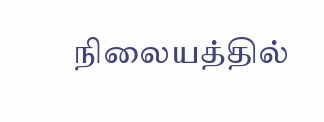நிலையத்தில்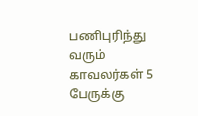பணிபுரிந்து வரும் காவலர்கள் 5 பேருக்கு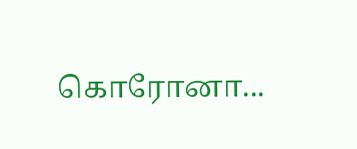கொரோனா...